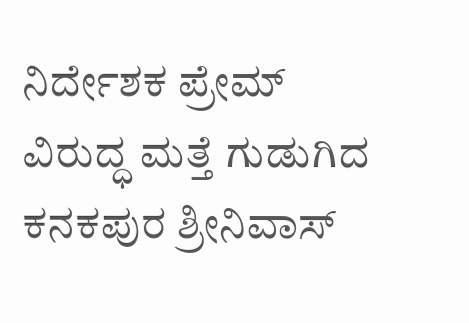ನಿರ್ದೇಶಕ ಪ್ರೇಮ್ ವಿರುದ್ಧ ಮತ್ತೆ ಗುಡುಗಿದ ಕನಕಪುರ ಶ್ರೀನಿವಾಸ್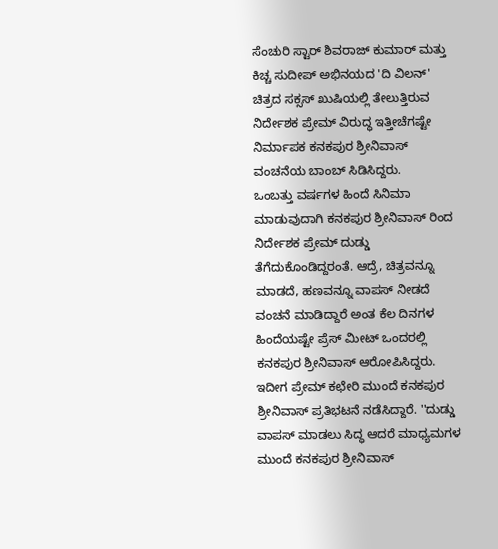ಸೆಂಚುರಿ ಸ್ಟಾರ್ ಶಿವರಾಜ್ ಕುಮಾರ್ ಮತ್ತು ಕಿಚ್ಚ ಸುದೀಪ್ ಅಭಿನಯದ 'ದಿ ವಿಲನ್' ಚಿತ್ರದ ಸಕ್ಸಸ್ ಖುಷಿಯಲ್ಲಿ ತೇಲುತ್ತಿರುವ ನಿರ್ದೇಶಕ ಪ್ರೇಮ್ ವಿರುದ್ಧ ಇತ್ತೀಚೆಗಷ್ಟೇ ನಿರ್ಮಾಪಕ ಕನಕಪುರ ಶ್ರೀನಿವಾಸ್ ವಂಚನೆಯ ಬಾಂಬ್ ಸಿಡಿಸಿದ್ದರು.
ಒಂಬತ್ತು ವರ್ಷಗಳ ಹಿಂದೆ ಸಿನಿಮಾ ಮಾಡುವುದಾಗಿ ಕನಕಪುರ ಶ್ರೀನಿವಾಸ್ ರಿಂದ ನಿರ್ದೇಶಕ ಪ್ರೇಮ್ ದುಡ್ಡು ತೆಗೆದುಕೊಂಡಿದ್ದರಂತೆ. ಆದ್ರೆ, ಚಿತ್ರವನ್ನೂ ಮಾಡದೆ, ಹಣವನ್ನೂ ವಾಪಸ್ ನೀಡದೆ ವಂಚನೆ ಮಾಡಿದ್ದಾರೆ ಅಂತ ಕೆಲ ದಿನಗಳ ಹಿಂದೆಯಷ್ಟೇ ಪ್ರೆಸ್ ಮೀಟ್ ಒಂದರಲ್ಲಿ ಕನಕಪುರ ಶ್ರೀನಿವಾಸ್ ಆರೋಪಿಸಿದ್ದರು.
ಇದೀಗ ಪ್ರೇಮ್ ಕಛೇರಿ ಮುಂದೆ ಕನಕಪುರ ಶ್ರೀನಿವಾಸ್ ಪ್ರತಿಭಟನೆ ನಡೆಸಿದ್ದಾರೆ. ''ದುಡ್ಡು ವಾಪಸ್ ಮಾಡಲು ಸಿದ್ಧ ಆದರೆ ಮಾಧ್ಯಮಗಳ ಮುಂದೆ ಕನಕಪುರ ಶ್ರೀನಿವಾಸ್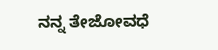ನನ್ನ ತೇಜೋವಧೆ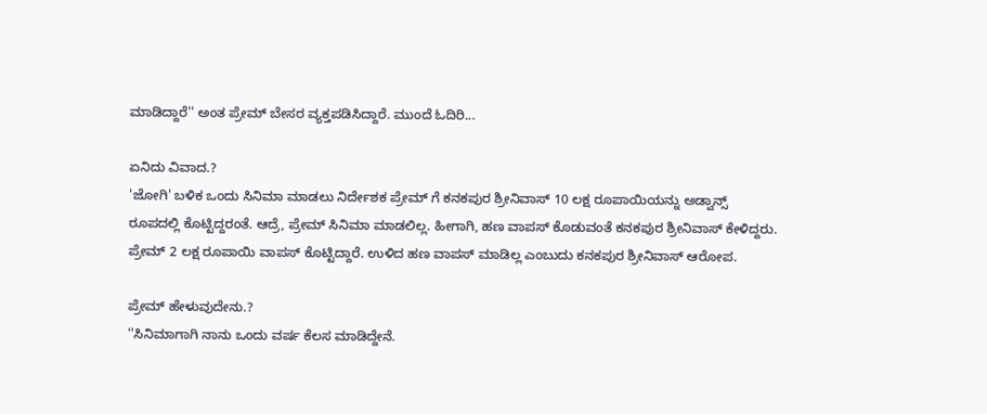ಮಾಡಿದ್ದಾರೆ'' ಅಂತ ಪ್ರೇಮ್ ಬೇಸರ ವ್ಯಕ್ತಪಡಿಸಿದ್ದಾರೆ. ಮುಂದೆ ಓದಿರಿ...

ಏನಿದು ವಿವಾದ.?
'ಜೋಗಿ' ಬಳಿಕ ಒಂದು ಸಿನಿಮಾ ಮಾಡಲು ನಿರ್ದೇಶಕ ಪ್ರೇಮ್ ಗೆ ಕನಕಪುರ ಶ್ರೀನಿವಾಸ್ 10 ಲಕ್ಷ ರೂಪಾಯಿಯನ್ನು ಅಡ್ವಾನ್ಸ್ ರೂಪದಲ್ಲಿ ಕೊಟ್ಟಿದ್ದರಂತೆ. ಆದ್ರೆ, ಪ್ರೇಮ್ ಸಿನಿಮಾ ಮಾಡಲಿಲ್ಲ. ಹೀಗಾಗಿ, ಹಣ ವಾಪಸ್ ಕೊಡುವಂತೆ ಕನಕಪುರ ಶ್ರೀನಿವಾಸ್ ಕೇಳಿದ್ದರು. ಪ್ರೇಮ್ 2 ಲಕ್ಷ ರೂಪಾಯಿ ವಾಪಸ್ ಕೊಟ್ಟಿದ್ದಾರೆ. ಉಳಿದ ಹಣ ವಾಪಸ್ ಮಾಡಿಲ್ಲ ಎಂಬುದು ಕನಕಪುರ ಶ್ರೀನಿವಾಸ್ ಆರೋಪ.

ಪ್ರೇಮ್ ಹೇಳುವುದೇನು.?
''ಸಿನಿಮಾಗಾಗಿ ನಾನು ಒಂದು ವರ್ಷ ಕೆಲಸ ಮಾಡಿದ್ದೇನೆ.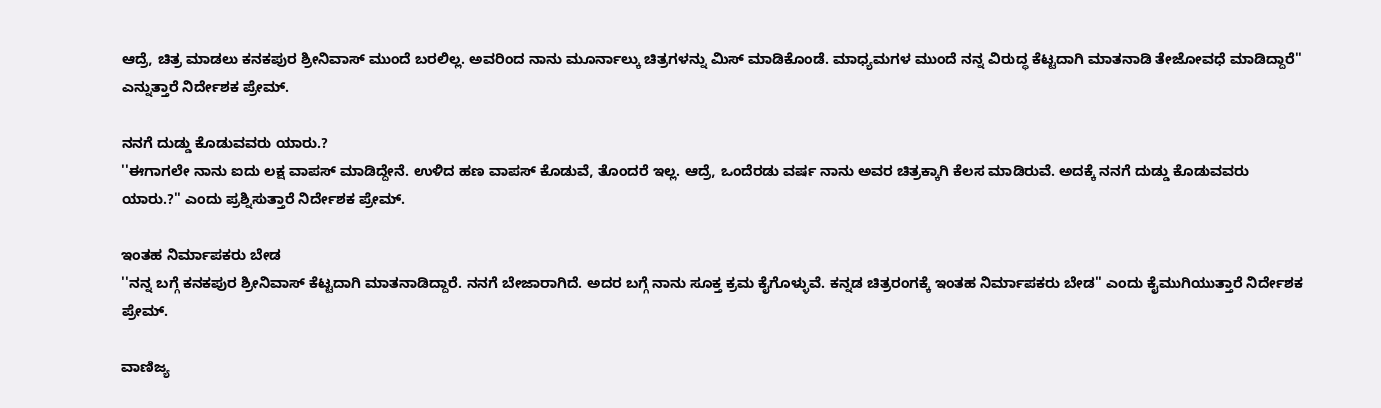ಆದ್ರೆ, ಚಿತ್ರ ಮಾಡಲು ಕನಕಪುರ ಶ್ರೀನಿವಾಸ್ ಮುಂದೆ ಬರಲಿಲ್ಲ. ಅವರಿಂದ ನಾನು ಮೂರ್ನಾಲ್ಕು ಚಿತ್ರಗಳನ್ನು ಮಿಸ್ ಮಾಡಿಕೊಂಡೆ. ಮಾಧ್ಯಮಗಳ ಮುಂದೆ ನನ್ನ ವಿರುದ್ಧ ಕೆಟ್ಟದಾಗಿ ಮಾತನಾಡಿ ತೇಜೋವಧೆ ಮಾಡಿದ್ದಾರೆ'' ಎನ್ನುತ್ತಾರೆ ನಿರ್ದೇಶಕ ಪ್ರೇಮ್.

ನನಗೆ ದುಡ್ಡು ಕೊಡುವವರು ಯಾರು.?
''ಈಗಾಗಲೇ ನಾನು ಐದು ಲಕ್ಷ ವಾಪಸ್ ಮಾಡಿದ್ದೇನೆ. ಉಳಿದ ಹಣ ವಾಪಸ್ ಕೊಡುವೆ, ತೊಂದರೆ ಇಲ್ಲ. ಆದ್ರೆ, ಒಂದೆರಡು ವರ್ಷ ನಾನು ಅವರ ಚಿತ್ರಕ್ಕಾಗಿ ಕೆಲಸ ಮಾಡಿರುವೆ. ಅದಕ್ಕೆ ನನಗೆ ದುಡ್ಡು ಕೊಡುವವರು ಯಾರು.?'' ಎಂದು ಪ್ರಶ್ನಿಸುತ್ತಾರೆ ನಿರ್ದೇಶಕ ಪ್ರೇಮ್.

ಇಂತಹ ನಿರ್ಮಾಪಕರು ಬೇಡ
''ನನ್ನ ಬಗ್ಗೆ ಕನಕಪುರ ಶ್ರೀನಿವಾಸ್ ಕೆಟ್ಟದಾಗಿ ಮಾತನಾಡಿದ್ದಾರೆ. ನನಗೆ ಬೇಜಾರಾಗಿದೆ. ಅದರ ಬಗ್ಗೆ ನಾನು ಸೂಕ್ತ ಕ್ರಮ ಕೈಗೊಳ್ಳುವೆ. ಕನ್ನಡ ಚಿತ್ರರಂಗಕ್ಕೆ ಇಂತಹ ನಿರ್ಮಾಪಕರು ಬೇಡ'' ಎಂದು ಕೈಮುಗಿಯುತ್ತಾರೆ ನಿರ್ದೇಶಕ ಪ್ರೇಮ್.

ವಾಣಿಜ್ಯ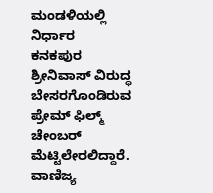ಮಂಡಳಿಯಲ್ಲಿ ನಿರ್ಧಾರ
ಕನಕಪುರ ಶ್ರೀನಿವಾಸ್ ವಿರುದ್ಧ ಬೇಸರಗೊಂಡಿರುವ ಪ್ರೇಮ್ ಫಿಲ್ಮ್ ಚೇಂಬರ್ ಮೆಟ್ಟಿಲೇರಲಿದ್ದಾರೆ. ವಾಣಿಜ್ಯ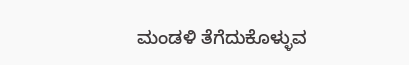ಮಂಡಳಿ ತೆಗೆದುಕೊಳ್ಳುವ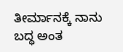ತೀರ್ಮಾನಕ್ಕೆ ನಾನು ಬದ್ಧ ಅಂತ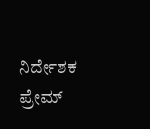ನಿರ್ದೇಶಕ ಪ್ರೇಮ್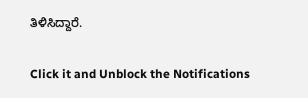ತಿಳಿಸಿದ್ದಾರೆ.


Click it and Unblock the Notifications